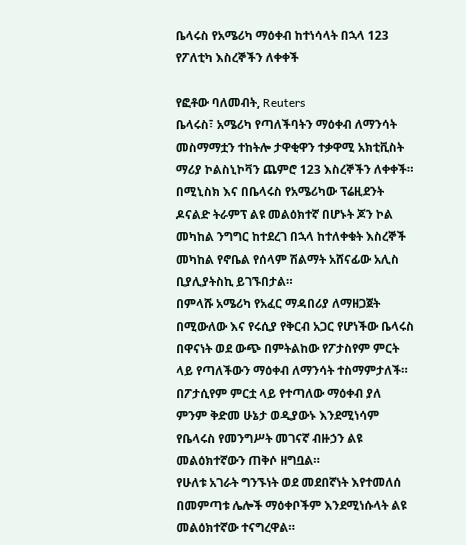ቤላሩስ የአሜሪካ ማዕቀብ ከተነሳላት በኋላ 123 የፖለቲካ እስረኞችን ለቀቀች

የፎቶው ባለመብት, Reuters
ቤላሩስ፣ አሜሪካ የጣለችባትን ማዕቀብ ለማንሳት መስማማቷን ተከትሎ ታዋቂዋን ተቃዋሚ አክቲቪስት ማሪያ ኮልስኒኮቫን ጨምሮ 123 እስረኞችን ለቀቀች።
በሚኒስክ እና በቤላሩስ የአሜሪካው ፕሬዚደንት ዶናልድ ትራምፕ ልዩ መልዕክተኛ በሆኑት ጆን ኮል መካከል ንግግር ከተደረገ በኋላ ከተለቀቁት እስረኞች መካከል የኖቤል የሰላም ሽልማት አሸናፊው አሊስ ቢያሊያትስኪ ይገኙበታል።
በምላሹ አሜሪካ የአፈር ማዳበሪያ ለማዘጋጀት በሚውለው እና የሩሲያ የቅርብ አጋር የሆነችው ቤላሩስ በዋናነት ወደ ውጭ በምትልከው የፖታስየም ምርት ላይ የጣለችውን ማዕቀብ ለማንሳት ተስማምታለች።
በፖታሲየም ምርቷ ላይ የተጣለው ማዕቀብ ያለ ምንም ቅድመ ሁኔታ ወዲያውኑ እንደሚነሳም የቤላሩስ የመንግሥት መገናኛ ብዙኃን ልዩ መልዕክተኛውን ጠቅሶ ዘግቧል።
የሁለቱ አገራት ግንኙነት ወደ መደበኛነት እየተመለሰ በመምጣቱ ሌሎች ማዕቀቦችም እንደሚነሱላት ልዩ መልዕክተኛው ተናግረዋል።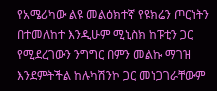የአሜሪካው ልዩ መልዕክተኛ የዩክሬን ጦርነትን በተመለከተ እንዲሁም ሚኒስክ ከፑቲን ጋር የሚደረገውን ንግግር በምን መልኩ ማገዝ እንደምትችል ከሉካሽንኮ ጋር መነጋገራቸውም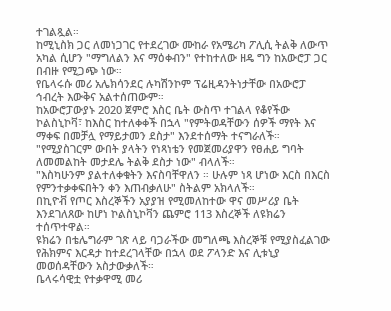ተገልጿል።
ከሚኒስክ ጋር ለመነጋገር የተደረገው ሙከራ የአሜሪካ ፖሊሲ ትልቅ ለውጥ አካል ሲሆን "ማግለልን እና ማዕቀብን" የተከተለው ዘዴ ግን ከአውሮፓ ጋር በብዙ የሚጋጭ ነው።
የቤላሩሱ መሪ አሌክሳንደር ሉካሽንኮም ፕሬዚዳንትነታቸው በአውሮፓ ኅብረት እውቅና አልተሰጠውም።
ከአውሮፓውያኑ 2020 ጀምሮ እስር ቤት ውስጥ ተገልላ የቆየችው ኮልስኒኮቫ፣ ከእስር ከተለቀቀች በኋላ "የምትወዳቸውን ሰዎች ማየት እና ማቀፍ በመቻሏ የማይታመን ደስታ" እንደተሰማት ተናግራለች።
"የሚያስገርም ውበት ያላትን የነጻነቴን የመጀመሪያዋን የፀሐይ ግባት ለመመልከት መታደሌ ትልቅ ደስታ ነው" ብላለች።
"እስካሁንም ያልተለቀቁትን እናስባቸዋለን ። ሁሉም ነጻ ሆነው እርስ በእርስ የምንተቃቀፍበትን ቀን እጠብቃለሁ" ስትልም አክላለች።
በኪዮቭ የጦር እስረኞችን አያያዝ የሚመለከተው ዋና መሥሪያ ቤት እንደገለጸው ከሆነ ኮልስኒኮቫን ጨምሮ 113 እስረኞች ለዩክሬን ተሰጥተዋል።
ዩክሬን በቴሌግራም ገጽ ላይ ባጋራችው መግለጫ እስረኞቹ የሚያስፈልገው የሕክምና እርዳታ ከተደረገላቸው በኋላ ወደ ፖላንድ እና ሊቱኒያ መወሰዳቸውን አስታውቃለች።
ቤላሩሳዊቷ የተቃዋሚ መሪ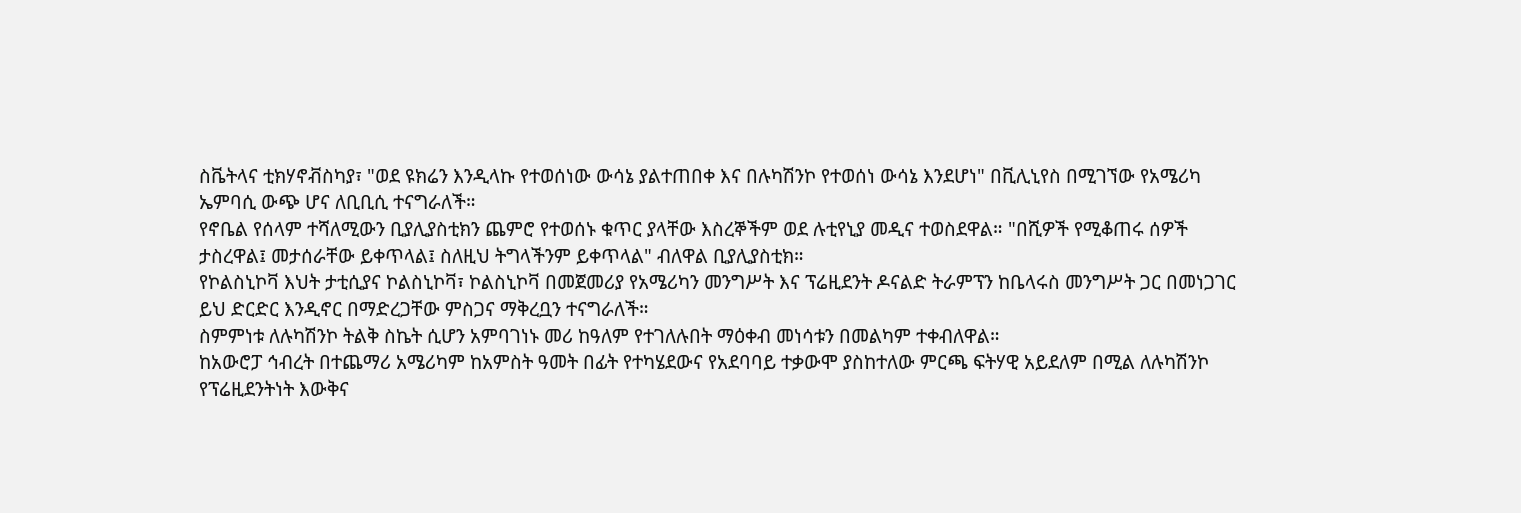ስቬትላና ቲክሃኖቭስካያ፣ "ወደ ዩክሬን እንዲላኩ የተወሰነው ውሳኔ ያልተጠበቀ እና በሉካሽንኮ የተወሰነ ውሳኔ እንደሆነ" በቪሊኒየስ በሚገኘው የአሜሪካ ኤምባሲ ውጭ ሆና ለቢቢሲ ተናግራለች።
የኖቤል የሰላም ተሻለሚውን ቢያሊያስቲክን ጨምሮ የተወሰኑ ቁጥር ያላቸው እስረኞችም ወደ ሉቲየኒያ መዲና ተወስደዋል። "በሺዎች የሚቆጠሩ ሰዎች ታስረዋል፤ መታሰራቸው ይቀጥላል፤ ስለዚህ ትግላችንም ይቀጥላል" ብለዋል ቢያሊያስቲክ።
የኮልስኒኮቫ እህት ታቲሲያና ኮልስኒኮቫ፣ ኮልስኒኮቫ በመጀመሪያ የአሜሪካን መንግሥት እና ፕሬዚደንት ዶናልድ ትራምፕን ከቤላሩስ መንግሥት ጋር በመነጋገር ይህ ድርድር እንዲኖር በማድረጋቸው ምስጋና ማቅረቧን ተናግራለች።
ስምምነቱ ለሉካሽንኮ ትልቅ ስኬት ሲሆን አምባገነኑ መሪ ከዓለም የተገለሉበት ማዕቀብ መነሳቱን በመልካም ተቀብለዋል።
ከአውሮፓ ኅብረት በተጨማሪ አሜሪካም ከአምስት ዓመት በፊት የተካሄደውና የአደባባይ ተቃውሞ ያስከተለው ምርጫ ፍትሃዊ አይደለም በሚል ለሉካሽንኮ የፕሬዚደንትነት እውቅና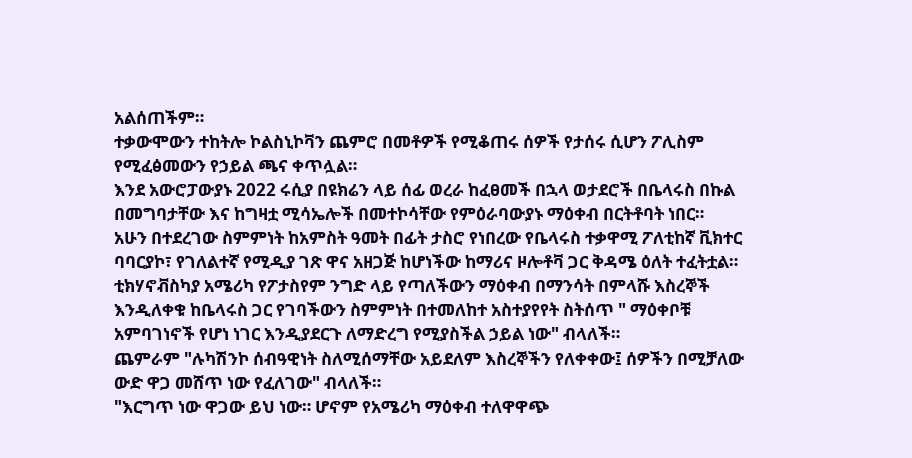አልሰጠችም።
ተቃውሞውን ተከትሎ ኮልስኒኮቫን ጨምሮ በመቶዎች የሚቆጠሩ ሰዎች የታሰሩ ሲሆን ፖሊስም የሚፈፅመውን የኃይል ጫና ቀጥሏል።
እንደ አውሮፓውያኑ 2022 ሩሲያ በዩክሬን ላይ ሰፊ ወረራ ከፈፀመች በኋላ ወታደሮች በቤላሩስ በኩል በመግባታቸው እና ከግዛቷ ሚሳኤሎች በመተኮሳቸው የምዕራባውያኑ ማዕቀብ በርትቶባት ነበር።
አሁን በተደረገው ስምምነት ከአምስት ዓመት በፊት ታስሮ የነበረው የቤላሩስ ተቃዋሚ ፖለቲከኛ ቪክተር ባባርያኮ፣ የገለልተኛ የሚዲያ ገጽ ዋና አዘጋጅ ከሆነችው ከማሪና ዞሎቶቫ ጋር ቅዳሜ ዕለት ተፈትቷል።
ቲክሃኖቭስካያ አሜሪካ የፖታስየም ንግድ ላይ የጣለችውን ማዕቀብ በማንሳት በምላሹ እስረኞች እንዲለቀቁ ከቤላሩስ ጋር የገባችውን ስምምነት በተመለከተ አስተያየየት ስትሰጥ " ማዕቀቦቹ አምባገነኖች የሆነ ነገር እንዲያደርጉ ለማድረግ የሚያስችል ኃይል ነው" ብላለች።
ጨምራም "ሉካሽንኮ ሰብዓዊነት ስለሚሰማቸው አይደለም እስረኞችን የለቀቀው፤ ሰዎችን በሚቻለው ውድ ዋጋ መሸጥ ነው የፈለገው" ብላለች።
"እርግጥ ነው ዋጋው ይህ ነው። ሆኖም የአሜሪካ ማዕቀብ ተለዋዋጭ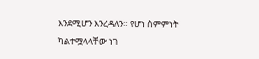እንደሚሆን እንረዳለን። የሆነ ስምምነት ካልተሟላላቸው ነገ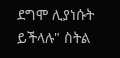ደግሞ ሊያነሱት ይችላሉ" ስትል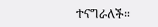ተናግራለች።